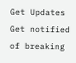Get Updates
Get notified of breaking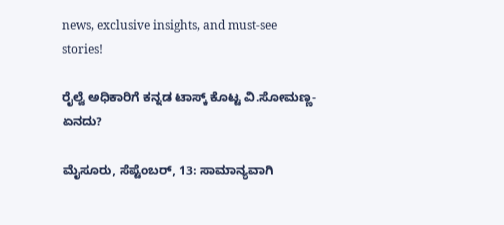news, exclusive insights, and must-see stories!

ರೈಲ್ವೆ ಅಧಿಕಾರಿಗೆ ಕನ್ನಡ ಟಾಸ್ಕ್‌ ಕೊಟ್ಟ ವಿ.ಸೋಮಣ್ಣ-ಏನದು?

ಮೈಸೂರು, ಸೆಪ್ಟೆಂಬರ್‌, 13: ಸಾಮಾನ್ಯವಾಗಿ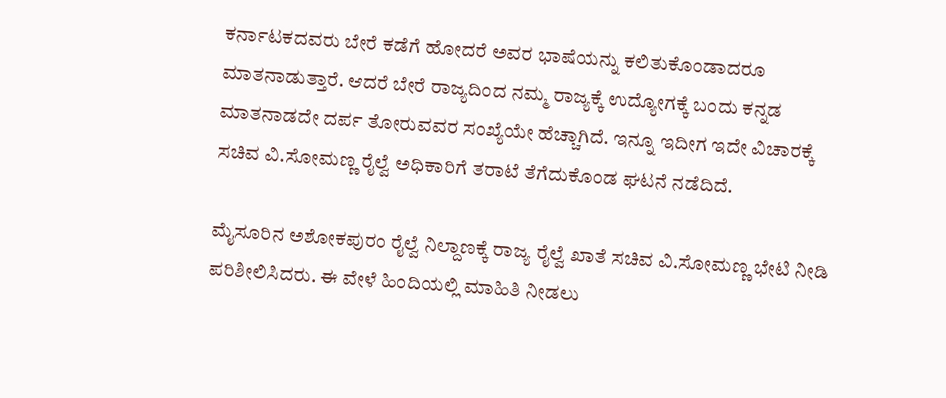ಕರ್ನಾಟಕದವರು ಬೇರೆ ಕಡೆಗೆ ಹೋದರೆ ಅವರ ಭಾಷೆಯನ್ನು ಕಲಿತುಕೊಂಡಾದರೂ ಮಾತನಾಡುತ್ತಾರೆ. ಆದರೆ ಬೇರೆ ರಾಜ್ಯದಿಂದ ನಮ್ಮ ರಾಜ್ಯಕ್ಕೆ ಉದ್ಯೋಗಕ್ಕೆ ಬಂದು ಕನ್ನಡ ಮಾತನಾಡದೇ ದರ್ಪ ತೋರುವವರ ಸಂಖ್ಯೆಯೇ ಹೆಚ್ಚಾಗಿದೆ. ಇನ್ನೂ ಇದೀಗ ಇದೇ ವಿಚಾರಕ್ಕೆ ಸಚಿವ ವಿ.ಸೋಮಣ್ಣ ರೈಲ್ವೆ ಅಧಿಕಾರಿಗೆ ತರಾಟೆ ತೆಗೆದುಕೊಂಡ ಘಟನೆ ನಡೆದಿದೆ.

ಮೈಸೂರಿನ ಅಶೋಕಪುರಂ ರೈಲ್ವೆ ನಿಲ್ದಾಣಕ್ಕೆ ರಾಜ್ಯ ರೈಲ್ವೆ ಖಾತೆ ಸಚಿವ ವಿ.ಸೋಮಣ್ಣ ಭೇಟಿ ನೀಡಿ ಪರಿಶೀಲಿಸಿದರು. ಈ ವೇಳೆ ಹಿಂದಿಯಲ್ಲಿ ಮಾಹಿತಿ ನೀಡಲು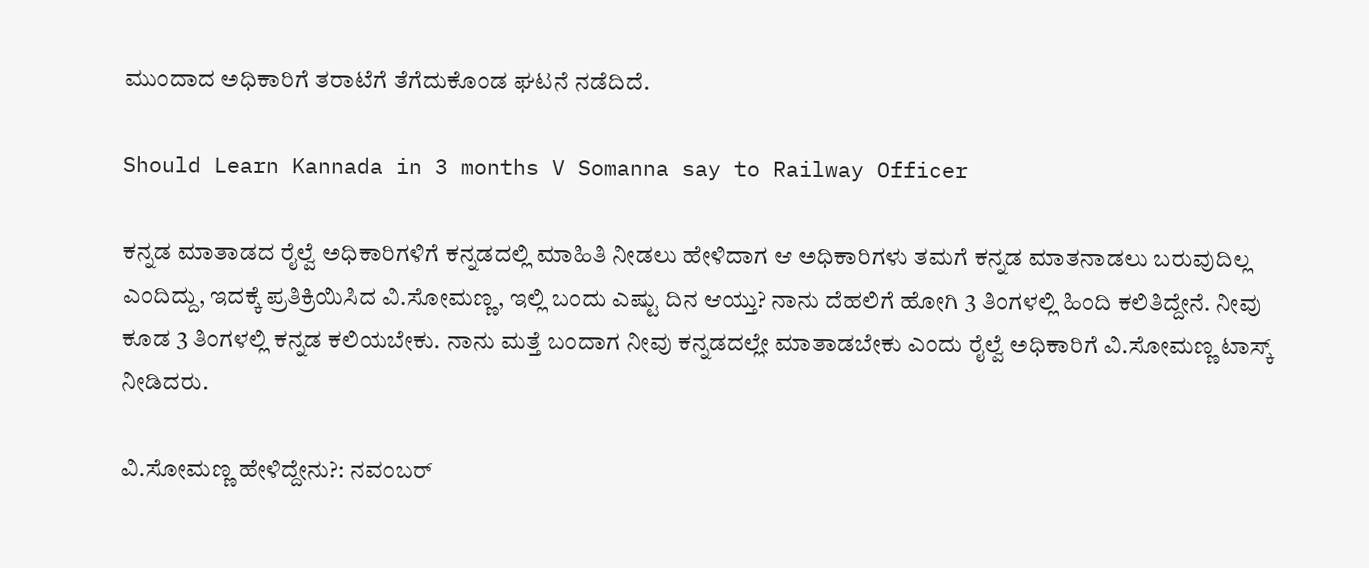ಮುಂದಾದ ಅಧಿಕಾರಿಗೆ ತರಾಟೆಗೆ ತೆಗೆದುಕೊಂಡ ಘಟನೆ ನಡೆದಿದೆ.

Should Learn Kannada in 3 months V Somanna say to Railway Officer

ಕನ್ನಡ ಮಾತಾಡದ ರೈಲ್ವೆ ಅಧಿಕಾರಿಗಳಿಗೆ ಕನ್ನಡದಲ್ಲಿ ಮಾಹಿತಿ ನೀಡಲು ಹೇಳಿದಾಗ ಆ ಅಧಿಕಾರಿಗಳು ತಮಗೆ ಕನ್ನಡ ಮಾತನಾಡಲು ಬರುವುದಿಲ್ಲ ಎಂದಿದ್ದು, ಇದಕ್ಕೆ ಪ್ರತಿಕ್ರಿಯಿಸಿದ ವಿ.ಸೋಮಣ್ಣ, ಇಲ್ಲಿ ಬಂದು ಎಷ್ಟು ದಿನ ಆಯ್ತು? ನಾನು ದೆಹಲಿಗೆ ಹೋಗಿ 3 ತಿಂಗಳಲ್ಲಿ ಹಿಂದಿ ಕಲಿತಿದ್ದೇನೆ. ನೀವು ಕೂಡ 3 ತಿಂಗಳಲ್ಲಿ ಕನ್ನಡ ಕಲಿಯಬೇಕು. ನಾನು ಮತ್ತೆ ಬಂದಾಗ ನೀವು ಕನ್ನಡದಲ್ಲೇ ಮಾತಾಡಬೇಕು ಎಂದು ರೈಲ್ವೆ ಅಧಿಕಾರಿಗೆ ವಿ.ಸೋಮಣ್ಣ ಟಾಸ್ಕ್‌ ನೀಡಿದರು.

ವಿ.ಸೋಮಣ್ಣ ಹೇಳಿದ್ದೇನು?: ನವಂಬರ್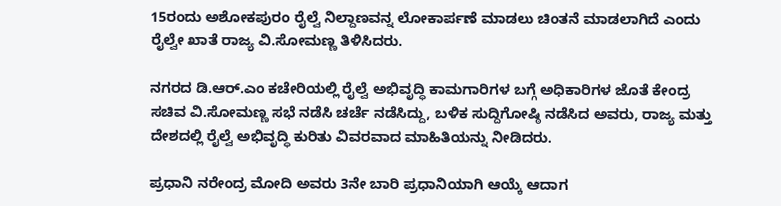15ರಂದು ಅಶೋಕಪುರಂ ರೈಲ್ವೆ ನಿಲ್ದಾಣವನ್ನ ಲೋಕಾರ್ಪಣೆ ಮಾಡಲು ಚಿಂತನೆ ಮಾಡಲಾಗಿದೆ ಎಂದು ರೈಲ್ವೇ ಖಾತೆ ರಾಜ್ಯ ವಿ.ಸೋಮಣ್ಣ ತಿಳಿಸಿದರು.

ನಗರದ ಡಿ.ಆರ್.ಎಂ ಕಚೇರಿಯಲ್ಲಿ ರೈಲ್ವೆ ಅಭಿವೃದ್ಧಿ ಕಾಮಗಾರಿಗಳ ಬಗ್ಗೆ ಅಧಿಕಾರಿಗಳ ಜೊತೆ ಕೇಂದ್ರ ಸಚಿವ ವಿ.ಸೋಮಣ್ಣ ಸಭೆ ನಡೆಸಿ ಚರ್ಚೆ ನಡೆಸಿದ್ದು, ಬಳಿಕ ಸುದ್ದಿಗೋಷ್ಠಿ ನಡೆಸಿದ ಅವರು, ರಾಜ್ಯ ಮತ್ತು ದೇಶದಲ್ಲಿ ರೈಲ್ವೆ ಅಭಿವೃದ್ಧಿ ಕುರಿತು ವಿವರವಾದ ಮಾಹಿತಿಯನ್ನು ನೀಡಿದರು.

ಪ್ರಧಾನಿ ನರೇಂದ್ರ ಮೋದಿ ಅವರು 3ನೇ ಬಾರಿ ಪ್ರಧಾನಿಯಾಗಿ ಆಯ್ಕೆ ಆದಾಗ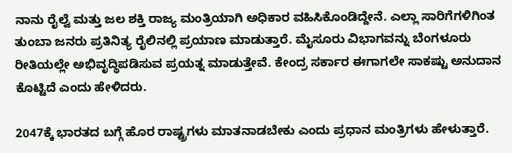ನಾನು ರೈಲ್ವೆ ಮತ್ತು ಜಲ ಶಕ್ತಿ ರಾಜ್ಯ ಮಂತ್ರಿಯಾಗಿ ಅಧಿಕಾರ ವಹಿಸಿಕೊಂಡಿದ್ದೇನೆ. ಎಲ್ಲಾ ಸಾರಿಗೆಗಳಿಗಿಂತ ತುಂಬಾ ಜನರು ಪ್ರತಿನಿತ್ಯ ರೈಲಿನಲ್ಲಿ ಪ್ರಯಾಣ ಮಾಡುತ್ತಾರೆ. ಮೈಸೂರು ವಿಭಾಗವನ್ನು ಬೆಂಗಳೂರು ರೀತಿಯಲ್ಲೇ ಅಭಿವೃದ್ಧಿಪಡಿಸುವ ಪ್ರಯತ್ನ ಮಾಡುತ್ತೇವೆ. ಕೇಂದ್ರ ಸರ್ಕಾರ ಈಗಾಗಲೇ ಸಾಕಷ್ಟು ಅನುದಾನ ಕೊಟ್ಟಿದೆ ಎಂದು ಹೇಳಿದರು.

2047ಕ್ಕೆ ಭಾರತದ ಬಗ್ಗೆ ಹೊರ ರಾಷ್ಟ್ರಗಳು ಮಾತನಾಡಬೇಕು ಎಂದು ಪ್ರಧಾನ ಮಂತ್ರಿಗಳು ಹೇಳುತ್ತಾರೆ.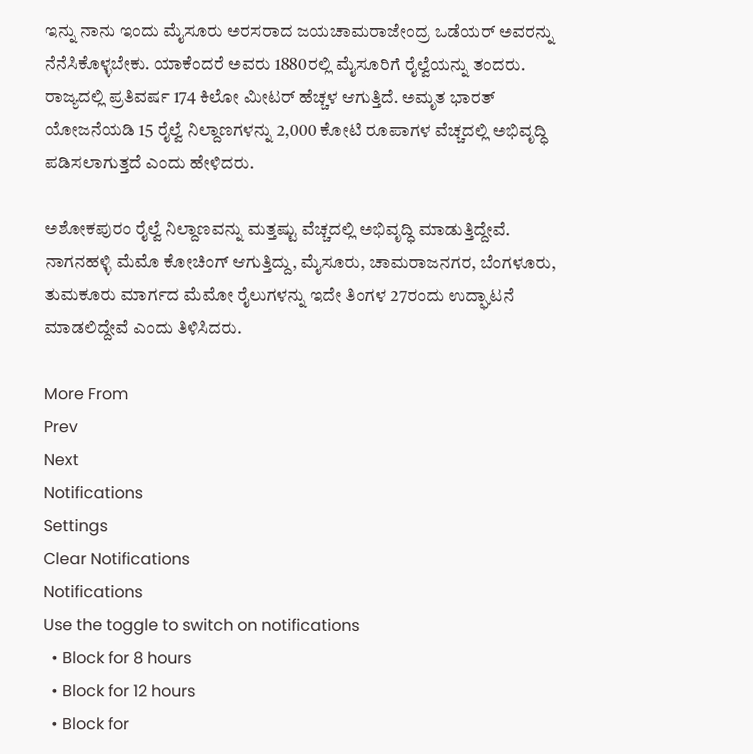ಇನ್ನು ನಾನು ಇಂದು ಮೈಸೂರು ಅರಸರಾದ ಜಯಚಾಮರಾಜೇಂದ್ರ ಒಡೆಯರ್ ಅವರನ್ನು ನೆನೆಸಿಕೊಳ್ಳಬೇಕು. ಯಾಕೆಂದರೆ ಅವರು 1880ರಲ್ಲಿ ಮೈಸೂರಿಗೆ ರೈಲ್ವೆಯನ್ನು ತಂದರು. ರಾಜ್ಯದಲ್ಲಿ ಪ್ರತಿವರ್ಷ 174 ಕಿಲೋ ಮೀಟರ್‌ ಹೆಚ್ಚಳ ಆಗುತ್ತಿದೆ. ಅಮೃತ ಭಾರತ್‌ ಯೋಜನೆಯಡಿ 15 ರೈಲ್ವೆ ನಿಲ್ದಾಣಗಳನ್ನು 2,000 ಕೋಟಿ ರೂಪಾಗಳ ವೆಚ್ಚದಲ್ಲಿ ಅಭಿವೃದ್ಧಿ ಪಡಿಸಲಾಗುತ್ತದೆ ಎಂದು ಹೇಳಿದರು.

ಅಶೋಕಪುರಂ ರೈಲ್ವೆ ನಿಲ್ದಾಣವನ್ನು ಮತ್ತಷ್ಟು ವೆಚ್ಚದಲ್ಲಿ ಅಭಿವೃದ್ಧಿ ಮಾಡುತ್ತಿದ್ದೇವೆ. ನಾಗನಹಳ್ಳಿ ಮೆಮೊ ಕೋಚಿಂಗ್ ಆಗುತ್ತಿದ್ದು, ಮೈಸೂರು, ಚಾಮರಾಜನಗರ, ಬೆಂಗಳೂರು, ತುಮಕೂರು ಮಾರ್ಗದ ಮೆಮೋ ರೈಲುಗಳನ್ನು ಇದೇ ತಿಂಗಳ 27ರಂದು ಉದ್ಘಾಟನೆ ಮಾಡಲಿದ್ದೇವೆ ಎಂದು ತಿಳಿಸಿದರು.

More From
Prev
Next
Notifications
Settings
Clear Notifications
Notifications
Use the toggle to switch on notifications
  • Block for 8 hours
  • Block for 12 hours
  • Block for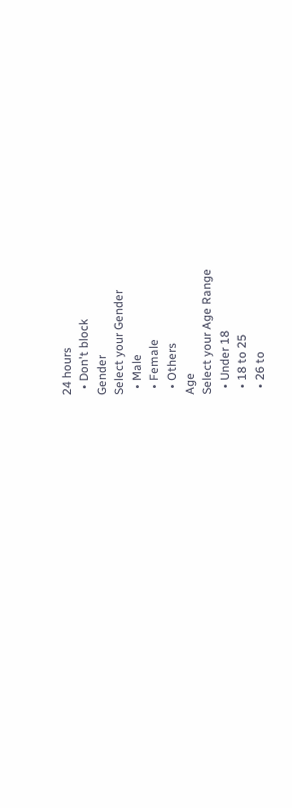24 hours
  • Don't block
Gender
Select your Gender
  • Male
  • Female
  • Others
Age
Select your Age Range
  • Under 18
  • 18 to 25
  • 26 to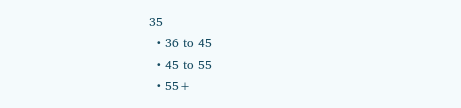35
  • 36 to 45
  • 45 to 55
  • 55+